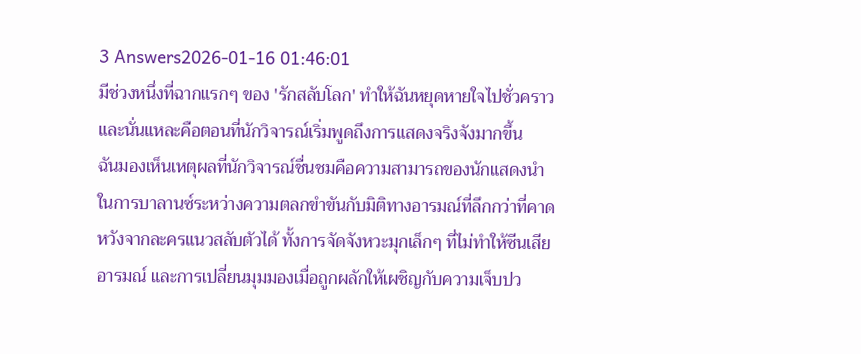3 Answers2026-01-16 01:46:01
มีช่วงหนึ่งที่ฉากแรกๆ ของ 'รักสลับโลก' ทำให้ฉันหยุดหายใจไปชั่วคราว และนั่นแหละคือตอนที่นักวิจารณ์เริ่มพูดถึงการแสดงจริงจังมากขึ้น
ฉันมองเห็นเหตุผลที่นักวิจารณ์ชื่นชมคือความสามารถของนักแสดงนำในการบาลานซ์ระหว่างความตลกขำขันกับมิติทางอารมณ์ที่ลึกกว่าที่คาดหวังจากละครแนวสลับตัวได้ ทั้งการจัดจังหวะมุกเล็กๆ ที่ไม่ทำให้ซีนเสียอารมณ์ และการเปลี่ยนมุมมองเมื่อถูกผลักให้เผชิญกับความเจ็บปว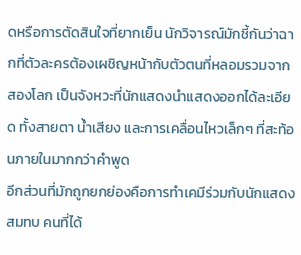ดหรือการตัดสินใจที่ยากเย็น นักวิจารณ์มักชี้กันว่าฉากที่ตัวละครต้องเผชิญหน้ากับตัวตนที่หลอมรวมจากสองโลก เป็นจังหวะที่นักแสดงนำแสดงออกได้ละเอียด ทั้งสายตา น้ำเสียง และการเคลื่อนไหวเล็กๆ ที่สะท้อนภายในมากกว่าคำพูด
อีกส่วนที่มักถูกยกย่องคือการทำเคมีร่วมกับนักแสดงสมทบ คนที่ได้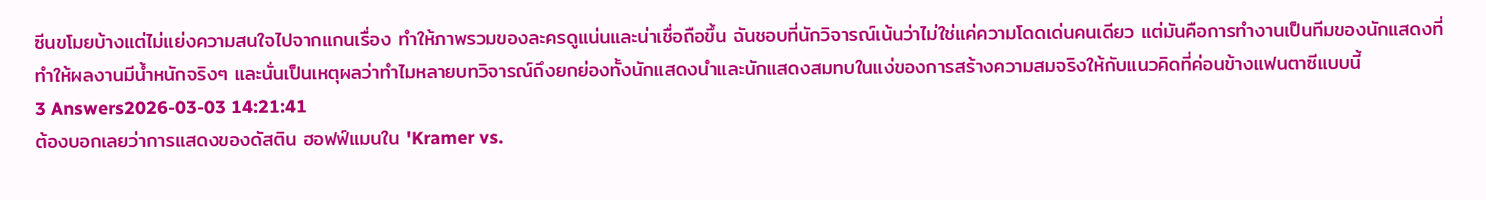ซีนขโมยบ้างแต่ไม่แย่งความสนใจไปจากแกนเรื่อง ทำให้ภาพรวมของละครดูแน่นและน่าเชื่อถือขึ้น ฉันชอบที่นักวิจารณ์เน้นว่าไม่ใช่แค่ความโดดเด่นคนเดียว แต่มันคือการทำงานเป็นทีมของนักแสดงที่ทำให้ผลงานมีน้ำหนักจริงๆ และนั่นเป็นเหตุผลว่าทำไมหลายบทวิจารณ์ถึงยกย่องทั้งนักแสดงนำและนักแสดงสมทบในแง่ของการสร้างความสมจริงให้กับแนวคิดที่ค่อนข้างแฟนตาซีแบบนี้
3 Answers2026-03-03 14:21:41
ต้องบอกเลยว่าการแสดงของดัสติน ฮอฟฟ์แมนใน 'Kramer vs.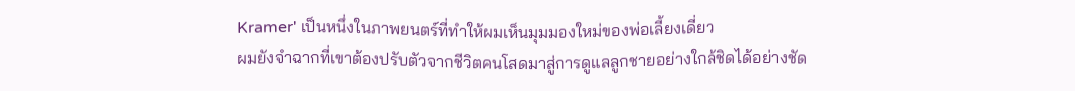Kramer' เป็นหนึ่งในภาพยนตร์ที่ทำให้ผมเห็นมุมมองใหม่ของพ่อเลี้ยงเดี่ยว
ผมยังจำฉากที่เขาต้องปรับตัวจากชีวิตคนโสดมาสู่การดูแลลูกชายอย่างใกล้ชิดได้อย่างชัด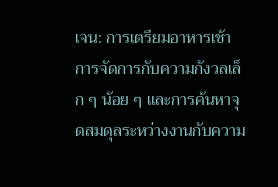เจน: การเตรียมอาหารเช้า การจัดการกับความกังวลเล็ก ๆ น้อย ๆ และการค้นหาจุดสมดุลระหว่างงานกับความ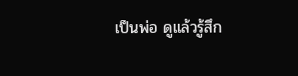เป็นพ่อ ดูแล้วรู้สึก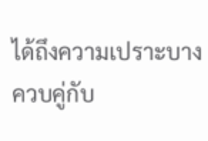ได้ถึงความเปราะบางควบคู่กับ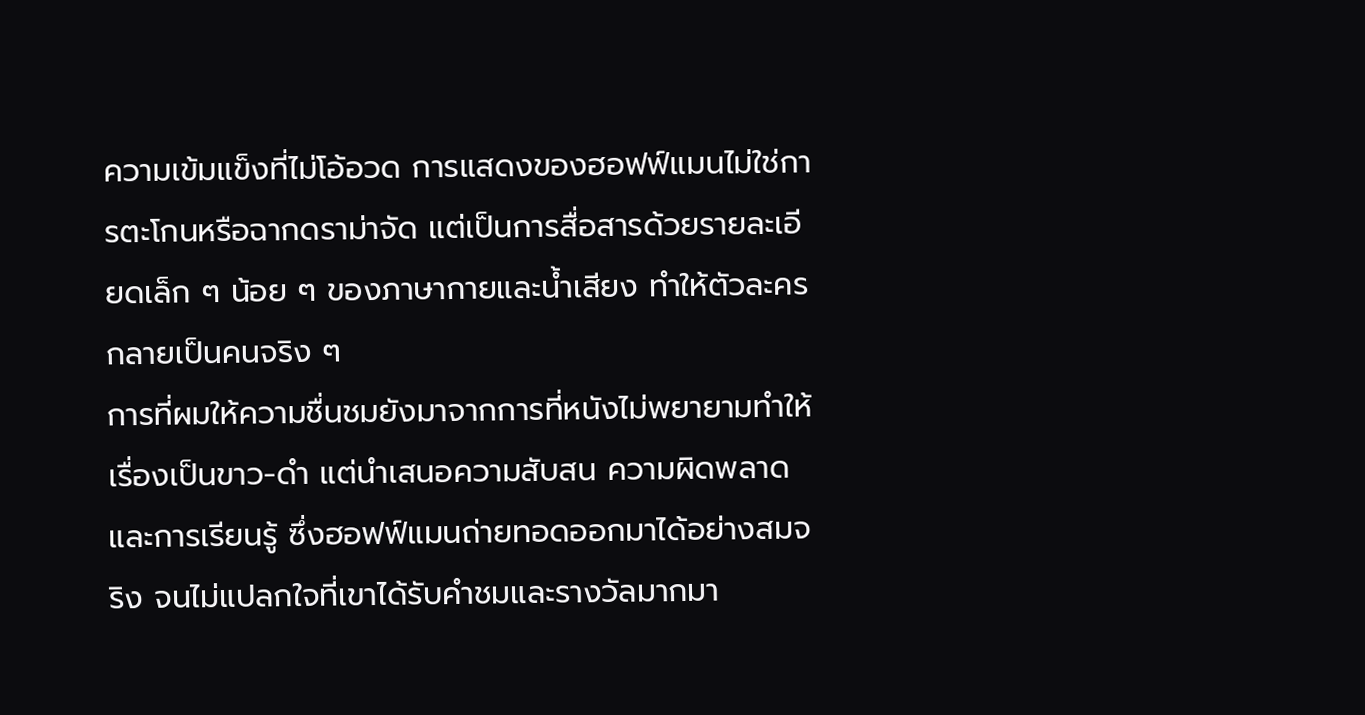ความเข้มแข็งที่ไม่โอ้อวด การแสดงของฮอฟฟ์แมนไม่ใช่การตะโกนหรือฉากดราม่าจัด แต่เป็นการสื่อสารด้วยรายละเอียดเล็ก ๆ น้อย ๆ ของภาษากายและน้ำเสียง ทำให้ตัวละครกลายเป็นคนจริง ๆ
การที่ผมให้ความชื่นชมยังมาจากการที่หนังไม่พยายามทำให้เรื่องเป็นขาว-ดำ แต่นำเสนอความสับสน ความผิดพลาด และการเรียนรู้ ซึ่งฮอฟฟ์แมนถ่ายทอดออกมาได้อย่างสมจริง จนไม่แปลกใจที่เขาได้รับคำชมและรางวัลมากมา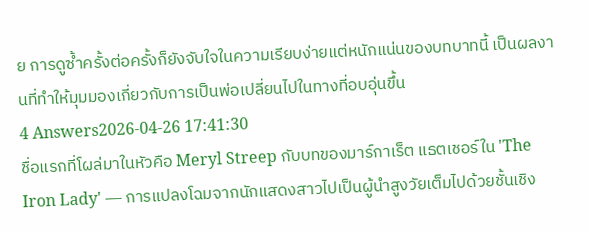ย การดูซ้ำครั้งต่อครั้งก็ยังจับใจในความเรียบง่ายแต่หนักแน่นของบทบาทนี้ เป็นผลงานที่ทำให้มุมมองเกี่ยวกับการเป็นพ่อเปลี่ยนไปในทางที่อบอุ่นขึ้น
4 Answers2026-04-26 17:41:30
ชื่อแรกที่โผล่มาในหัวคือ Meryl Streep กับบทของมาร์กาเร็ต แธตเชอร์ใน 'The Iron Lady' — การแปลงโฉมจากนักแสดงสาวไปเป็นผู้นำสูงวัยเต็มไปด้วยชั้นเชิง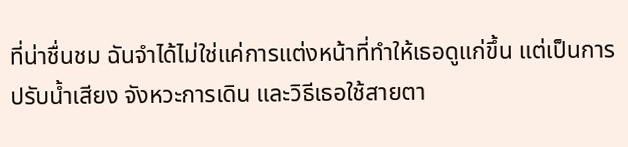ที่น่าชื่นชม ฉันจำได้ไม่ใช่แค่การแต่งหน้าที่ทำให้เธอดูแก่ขึ้น แต่เป็นการปรับน้ำเสียง จังหวะการเดิน และวิธีเธอใช้สายตา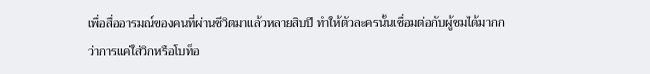เพื่อสื่ออารมณ์ของคนที่ผ่านชีวิตมาแล้วหลายสิบปี ทำให้ตัวละครนั้นเชื่อมต่อกับผู้ชมได้มากกว่าการแค่ใส่วิกหรือโบท็อ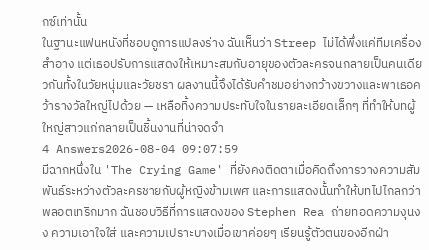กซ์เท่านั้น
ในฐานะแฟนหนังที่ชอบดูการแปลงร่าง ฉันเห็นว่า Streep ไม่ได้พึ่งแค่ทีมเครื่องสำอาง แต่เธอปรับการแสดงให้เหมาะสมกับอายุของตัวละครจนกลายเป็นคนเดียวกันทั้งในวัยหนุ่มและวัยชรา ผลงานนี้จึงได้รับคำชมอย่างกว้างขวางและพาเธอคว้ารางวัลใหญ่ไปด้วย — เหลือทิ้งความประทับใจในรายละเอียดเล็กๆ ที่ทำให้บทผู้ใหญ่สาวแก่กลายเป็นชิ้นงานที่น่าจดจำ
4 Answers2026-08-04 09:07:59
มีฉากหนึ่งใน 'The Crying Game' ที่ยังคงติดตาเมื่อคิดถึงการวางความสัมพันธ์ระหว่างตัวละครชายกับผู้หญิงข้ามเพศ และการแสดงนั้นทำให้บทไปไกลกว่าพลอตเทริกมาก ฉันชอบวิธีที่การแสดงของ Stephen Rea ถ่ายทอดความงุนงง ความเอาใจใส่ และความเปราะบางเมื่อเขาค่อยๆ เรียนรู้ตัวตนของอีกฝ่า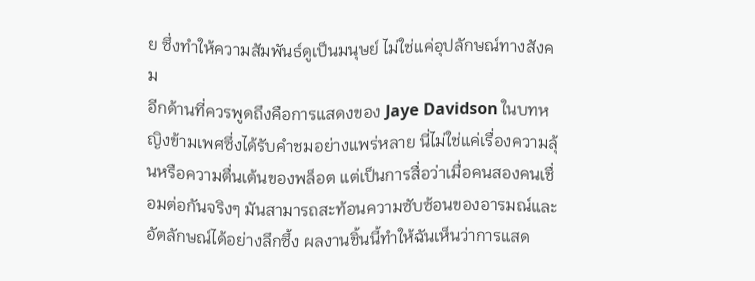ย ซึ่งทำให้ความสัมพันธ์ดูเป็นมนุษย์ ไม่ใช่แค่อุปลักษณ์ทางสังคม
อีกด้านที่ควรพูดถึงคือการแสดงของ Jaye Davidson ในบทหญิงข้ามเพศซึ่งได้รับคำชมอย่างแพร่หลาย นี่ไม่ใช่แค่เรื่องความลุ้นหรือความตื่นเต้นของพล็อต แต่เป็นการสื่อว่าเมื่อคนสองคนเชื่อมต่อกันจริงๆ มันสามารถสะท้อนความซับซ้อนของอารมณ์และอัตลักษณ์ได้อย่างลึกซึ้ง ผลงานชิ้นนี้ทำให้ฉันเห็นว่าการแสด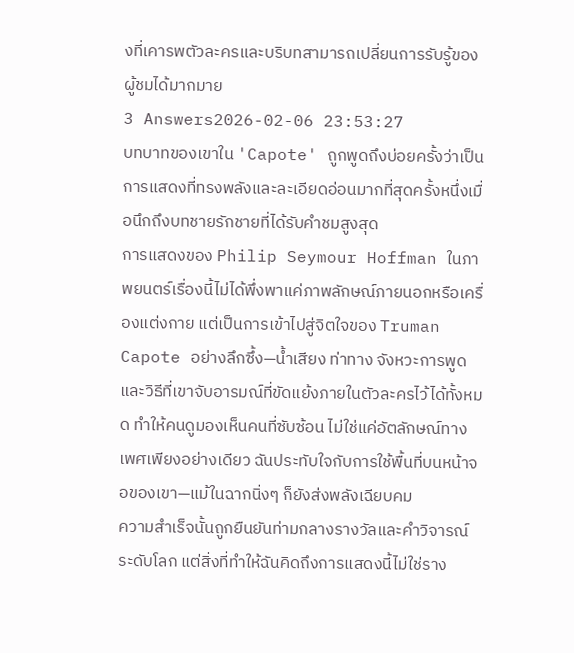งที่เคารพตัวละครและบริบทสามารถเปลี่ยนการรับรู้ของผู้ชมได้มากมาย
3 Answers2026-02-06 23:53:27
บทบาทของเขาใน 'Capote' ถูกพูดถึงบ่อยครั้งว่าเป็นการแสดงที่ทรงพลังและละเอียดอ่อนมากที่สุดครั้งหนึ่งเมื่อนึกถึงบทชายรักชายที่ได้รับคำชมสูงสุด
การแสดงของ Philip Seymour Hoffman ในภาพยนตร์เรื่องนี้ไม่ได้พึ่งพาแค่ภาพลักษณ์ภายนอกหรือเครื่องแต่งกาย แต่เป็นการเข้าไปสู่จิตใจของ Truman Capote อย่างลึกซึ้ง—น้ำเสียง ท่าทาง จังหวะการพูด และวิธีที่เขาจับอารมณ์ที่ขัดแย้งภายในตัวละครไว้ได้ทั้งหมด ทำให้คนดูมองเห็นคนที่ซับซ้อน ไม่ใช่แค่อัตลักษณ์ทางเพศเพียงอย่างเดียว ฉันประทับใจกับการใช้พื้นที่บนหน้าจอของเขา—แม้ในฉากนิ่งๆ ก็ยังส่งพลังเฉียบคม
ความสำเร็จนั้นถูกยืนยันท่ามกลางรางวัลและคำวิจารณ์ระดับโลก แต่สิ่งที่ทำให้ฉันคิดถึงการแสดงนี้ไม่ใช่ราง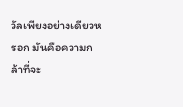วัลเพียงอย่างเดียวหรอก มันคือความกล้าที่จะ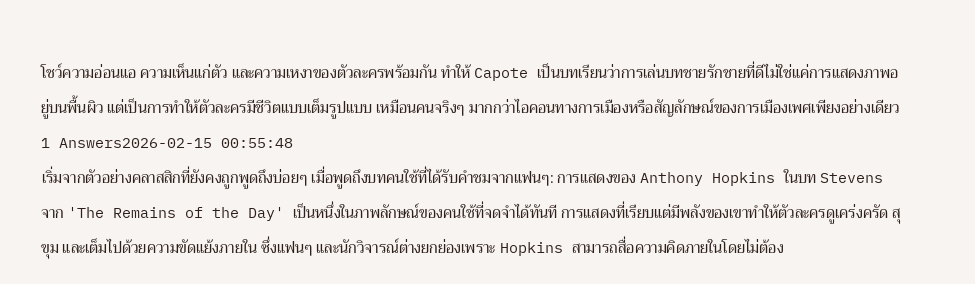โชว์ความอ่อนแอ ความเห็นแก่ตัว และความเหงาของตัวละครพร้อมกัน ทำให้ Capote เป็นบทเรียนว่าการเล่นบทชายรักชายที่ดีไม่ใช่แค่การแสดงภาพอยู่บนพื้นผิว แต่เป็นการทำให้ตัวละครมีชีวิตแบบเต็มรูปแบบ เหมือนคนจริงๆ มากกว่าไอคอนทางการเมืองหรือสัญลักษณ์ของการเมืองเพศเพียงอย่างเดียว
1 Answers2026-02-15 00:55:48
เริ่มจากตัวอย่างคลาสสิกที่ยังคงถูกพูดถึงบ่อยๆ เมื่อพูดถึงบทคนใช้ที่ได้รับคำชมจากแฟนๆ: การแสดงของ Anthony Hopkins ในบท Stevens จาก 'The Remains of the Day' เป็นหนึ่งในภาพลักษณ์ของคนใช้ที่จดจำได้ทันที การแสดงที่เรียบแต่มีพลังของเขาทำให้ตัวละครดูเคร่งครัด สุขุม และเต็มไปด้วยความขัดแย้งภายใน ซึ่งแฟนๆ และนักวิจารณ์ต่างยกย่องเพราะ Hopkins สามารถสื่อความคิดภายในโดยไม่ต้อง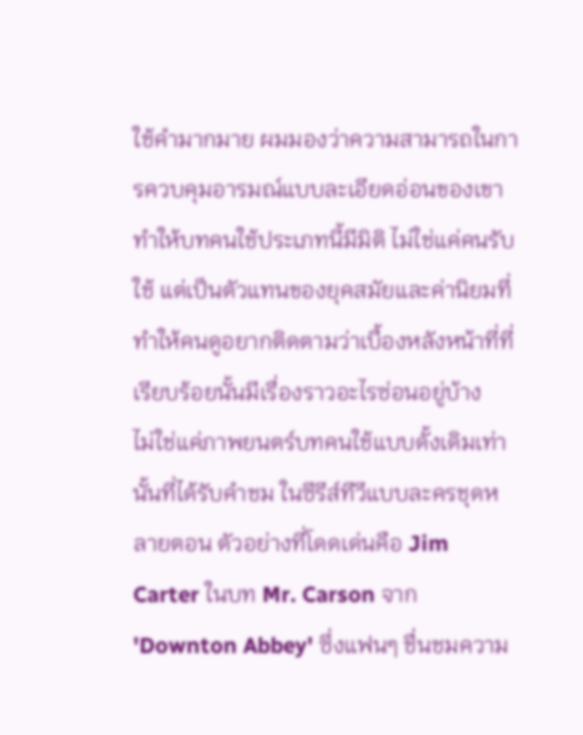ใช้คำมากมาย ผมมองว่าความสามารถในการควบคุมอารมณ์แบบละเอียดอ่อนของเขาทำให้บทคนใช้ประเภทนี้มีมิติ ไม่ใช่แค่คนรับใช้ แต่เป็นตัวแทนของยุคสมัยและค่านิยมที่ทำให้คนดูอยากติดตามว่าเบื้องหลังหน้าที่ที่เรียบร้อยนั้นมีเรื่องราวอะไรซ่อนอยู่บ้าง
ไม่ใช่แค่ภาพยนตร์บทคนใช้แบบดั้งเดิมเท่านั้นที่ได้รับคำชม ในซีรีส์ทีวีแบบละครชุดหลายตอน ตัวอย่างที่โดดเด่นคือ Jim Carter ในบท Mr. Carson จาก 'Downton Abbey' ซึ่งแฟนๆ ชื่นชมความ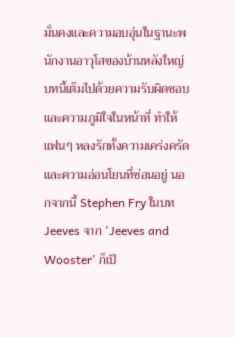มั่นคงและความอบอุ่นในฐานะพนักงานอาวุโสของบ้านหลังใหญ่ บทนี้เต็มไปด้วยความรับผิดชอบและความภูมิใจในหน้าที่ ทำให้แฟนๆ หลงรักทั้งความเคร่งครัดและความอ่อนโยนที่ซ่อนอยู่ นอกจากนี้ Stephen Fry ในบท Jeeves จาก 'Jeeves and Wooster' ก็เป็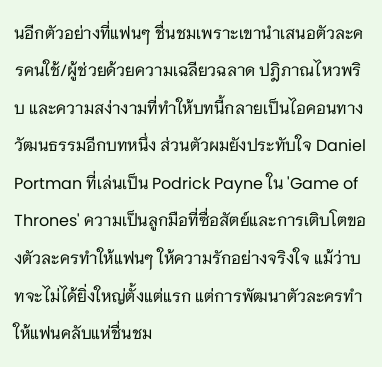นอีกตัวอย่างที่แฟนๆ ชื่นชมเพราะเขานำเสนอตัวละครคนใช้/ผู้ช่วยด้วยความเฉลียวฉลาด ปฎิภาณไหวพริบ และความสง่างามที่ทำให้บทนี้กลายเป็นไอคอนทางวัฒนธรรมอีกบทหนึ่ง ส่วนตัวผมยังประทับใจ Daniel Portman ที่เล่นเป็น Podrick Payne ใน 'Game of Thrones' ความเป็นลูกมือที่ซื่อสัตย์และการเติบโตของตัวละครทำให้แฟนๆ ให้ความรักอย่างจริงใจ แม้ว่าบทจะไม่ได้ยิ่งใหญ่ตั้งแต่แรก แต่การพัฒนาตัวละครทำให้แฟนคลับแห่ชื่นชม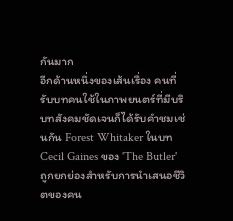กันมาก
อีกด้านหนึ่งของเส้นเรื่อง คนที่รับบทคนใช้ในภาพยนตร์ที่มีบริบทสังคมชัดเจนก็ได้รับคำชมเช่นกัน Forest Whitaker ในบท Cecil Gaines ของ 'The Butler' ถูกยกย่องสำหรับการนำเสนอชีวิตของคน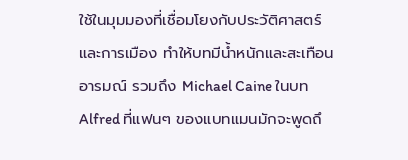ใช้ในมุมมองที่เชื่อมโยงกับประวัติศาสตร์และการเมือง ทำให้บทมีน้ำหนักและสะเทือนอารมณ์ รวมถึง Michael Caine ในบท Alfred ที่แฟนๆ ของแบทแมนมักจะพูดถึ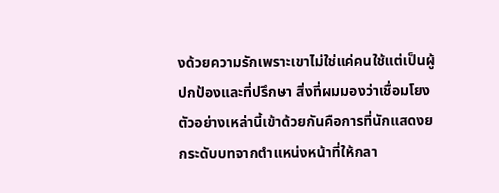งด้วยความรักเพราะเขาไม่ใช่แค่คนใช้แต่เป็นผู้ปกป้องและที่ปรึกษา สิ่งที่ผมมองว่าเชื่อมโยงตัวอย่างเหล่านี้เข้าด้วยกันคือการที่นักแสดงยกระดับบทจากตำแหน่งหน้าที่ให้กลา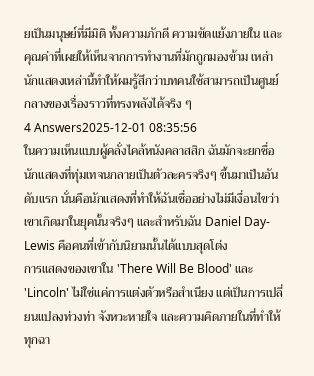ยเป็นมนุษย์ที่มีมิติ ทั้งความภักดี ความขัดแย้งภายใน และคุณค่าที่เผยให้เห็นจากการทำงานที่มักถูกมองข้าม เหล่านักแสดงเหล่านี้ทำให้ผมรู้สึกว่าบทคนใช้สามารถเป็นศูนย์กลางของเรื่องราวที่ทรงพลังได้จริง ๆ
4 Answers2025-12-01 08:35:56
ในความเห็นแบบผู้คลั่งไคล้หนังคลาสสิก ฉันมักจะยกชื่อนักแสดงที่ทุ่มเทจนกลายเป็นตัวละครจริงๆ ขึ้นมาเป็นอันดับแรก นั่นคือนักแสดงที่ทำให้ฉันเชื่ออย่างไม่มีเงื่อนไขว่าเขาเกิดมาในยุคนั้นจริงๆ และสำหรับฉัน Daniel Day-Lewis คือคนที่เข้ากับนิยามนั้นได้แบบสุดโต่ง
การแสดงของเขาใน 'There Will Be Blood' และ 'Lincoln' ไม่ใช่แค่การแต่งตัวหรือสำเนียง แต่เป็นการเปลี่ยนแปลงท่วงท่า จังหวะหายใจ และความคิดภายในที่ทำให้ทุกฉา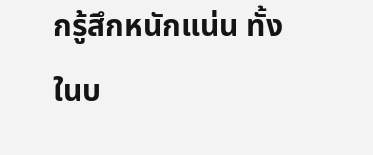กรู้สึกหนักแน่น ทั้งในบ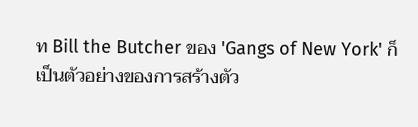ท Bill the Butcher ของ 'Gangs of New York' ก็เป็นตัวอย่างของการสร้างตัว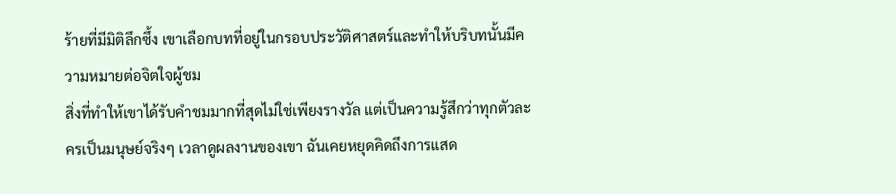ร้ายที่มีมิติลึกซึ้ง เขาเลือกบทที่อยู่ในกรอบประวัติศาสตร์และทำให้บริบทนั้นมีความหมายต่อจิตใจผู้ชม
สิ่งที่ทำให้เขาได้รับคำชมมากที่สุดไม่ใช่เพียงรางวัล แต่เป็นความรู้สึกว่าทุกตัวละครเป็นมนุษย์จริงๆ เวลาดูผลงานของเขา ฉันเคยหยุดคิดถึงการแสด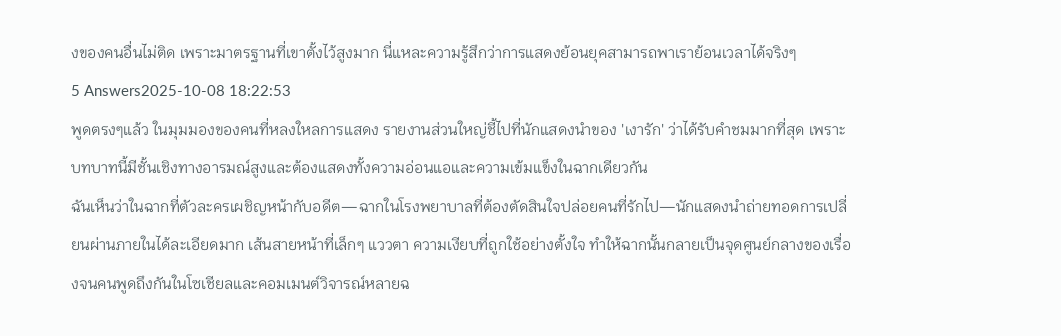งของคนอื่นไม่ติด เพราะมาตรฐานที่เขาตั้งไว้สูงมาก นี่แหละความรู้สึกว่าการแสดงย้อนยุคสามารถพาเราย้อนเวลาได้จริงๆ
5 Answers2025-10-08 18:22:53
พูดตรงๆแล้ว ในมุมมองของคนที่หลงใหลการแสดง รายงานส่วนใหญ่ชี้ไปที่นักแสดงนำของ 'เงารัก' ว่าได้รับคำชมมากที่สุด เพราะบทบาทนี้มีชั้นเชิงทางอารมณ์สูงและต้องแสดงทั้งความอ่อนแอและความเข้มแข็งในฉากเดียวกัน
ฉันเห็นว่าในฉากที่ตัวละครเผชิญหน้ากับอดีต—ฉากในโรงพยาบาลที่ต้องตัดสินใจปล่อยคนที่รักไป—นักแสดงนำถ่ายทอดการเปลี่ยนผ่านภายในได้ละเอียดมาก เส้นสายหน้าที่เล็กๆ แววตา ความเงียบที่ถูกใช้อย่างตั้งใจ ทำให้ฉากนั้นกลายเป็นจุดศูนย์กลางของเรื่องจนคนพูดถึงกันในโซเชียลและคอมเมนต์วิจารณ์หลายฉ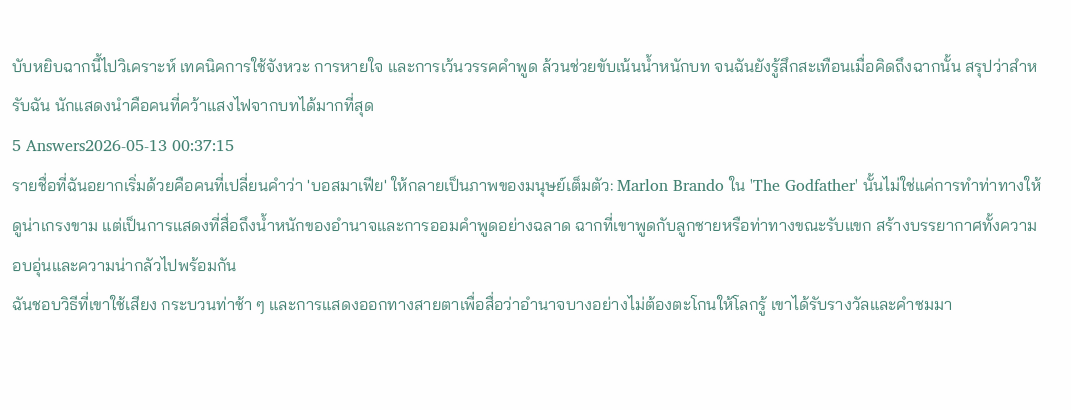บับหยิบฉากนี้ไปวิเคราะห์ เทคนิคการใช้จังหวะ การหายใจ และการเว้นวรรคคำพูด ล้วนช่วยขับเน้นน้ำหนักบท จนฉันยังรู้สึกสะเทือนเมื่อคิดถึงฉากนั้น สรุปว่าสำหรับฉัน นักแสดงนำคือคนที่คว้าแสงไฟจากบทได้มากที่สุด
5 Answers2026-05-13 00:37:15
รายชื่อที่ฉันอยากเริ่มด้วยคือคนที่เปลี่ยนคำว่า 'บอสมาเฟีย' ให้กลายเป็นภาพของมนุษย์เต็มตัว: Marlon Brando ใน 'The Godfather' นั้นไม่ใช่แค่การทำท่าทางให้ดูน่าเกรงขาม แต่เป็นการแสดงที่สื่อถึงน้ำหนักของอำนาจและการออมคำพูดอย่างฉลาด ฉากที่เขาพูดกับลูกชายหรือท่าทางขณะรับแขก สร้างบรรยากาศทั้งความอบอุ่นและความน่ากลัวไปพร้อมกัน
ฉันชอบวิธีที่เขาใช้เสียง กระบวนท่าช้า ๆ และการแสดงออกทางสายตาเพื่อสื่อว่าอำนาจบางอย่างไม่ต้องตะโกนให้โลกรู้ เขาได้รับรางวัลและคำชมมา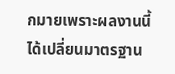กมายเพราะผลงานนี้ได้เปลี่ยนมาตรฐาน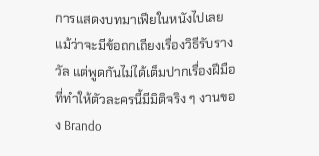การแสดงบทมาเฟียในหนังไปเลย แม้ว่าจะมีข้อถกเถียงเรื่องวิธีรับรางวัล แต่พูดกันไม่ได้เต็มปากเรื่องฝีมือที่ทำให้ตัวละครนี้มีมิติจริง ๆ งานของ Brando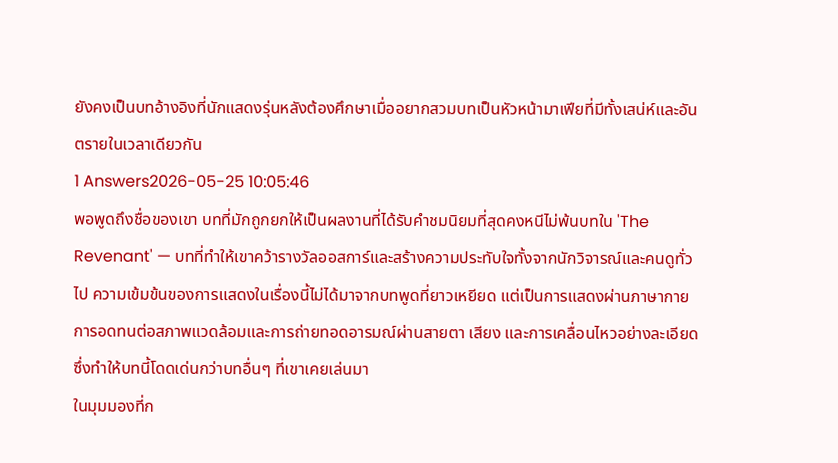ยังคงเป็นบทอ้างอิงที่นักแสดงรุ่นหลังต้องศึกษาเมื่ออยากสวมบทเป็นหัวหน้ามาเฟียที่มีทั้งเสน่ห์และอันตรายในเวลาเดียวกัน
1 Answers2026-05-25 10:05:46
พอพูดถึงชื่อของเขา บทที่มักถูกยกให้เป็นผลงานที่ได้รับคำชมนิยมที่สุดคงหนีไม่พ้นบทใน 'The Revenant' — บทที่ทำให้เขาคว้ารางวัลออสการ์และสร้างความประทับใจทั้งจากนักวิจารณ์และคนดูทั่วไป ความเข้มข้นของการแสดงในเรื่องนี้ไม่ได้มาจากบทพูดที่ยาวเหยียด แต่เป็นการแสดงผ่านภาษากาย การอดทนต่อสภาพแวดล้อมและการถ่ายทอดอารมณ์ผ่านสายตา เสียง และการเคลื่อนไหวอย่างละเอียด ซึ่งทำให้บทนี้โดดเด่นกว่าบทอื่นๆ ที่เขาเคยเล่นมา
ในมุมมองที่ก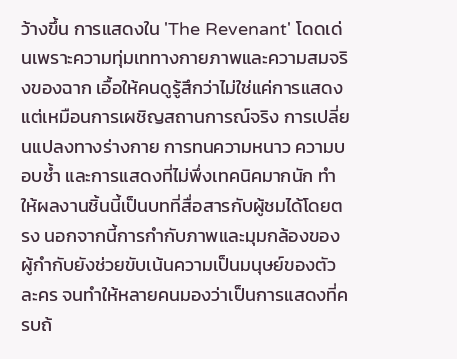ว้างขึ้น การแสดงใน 'The Revenant' โดดเด่นเพราะความทุ่มเททางกายภาพและความสมจริงของฉาก เอื้อให้คนดูรู้สึกว่าไม่ใช่แค่การแสดง แต่เหมือนการเผชิญสถานการณ์จริง การเปลี่ยนแปลงทางร่างกาย การทนความหนาว ความบอบช้ำ และการแสดงที่ไม่พึ่งเทคนิคมากนัก ทำให้ผลงานชิ้นนี้เป็นบทที่สื่อสารกับผู้ชมได้โดยตรง นอกจากนี้การกำกับภาพและมุมกล้องของผู้กำกับยังช่วยขับเน้นความเป็นมนุษย์ของตัวละคร จนทำให้หลายคนมองว่าเป็นการแสดงที่ครบถ้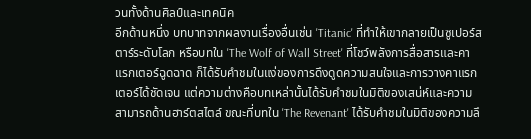วนทั้งด้านศิลป์และเทคนิค
อีกด้านหนึ่ง บทบาทจากผลงานเรื่องอื่นเช่น 'Titanic' ที่ทำให้เขากลายเป็นซูเปอร์สตาร์ระดับโลก หรือบทใน 'The Wolf of Wall Street' ที่โชว์พลังการสื่อสารและคาแรกเตอร์ฉูดฉาด ก็ได้รับคำชมในแง่ของการดึงดูดความสนใจและการวางคาแรกเตอร์ได้ชัดเจน แต่ความต่างคือบทเหล่านั้นได้รับคำชมในมิติของเสน่ห์และความสามารถด้านฮาร์ตสไตล์ ขณะที่บทใน 'The Revenant' ได้รับคำชมในมิติของความลึ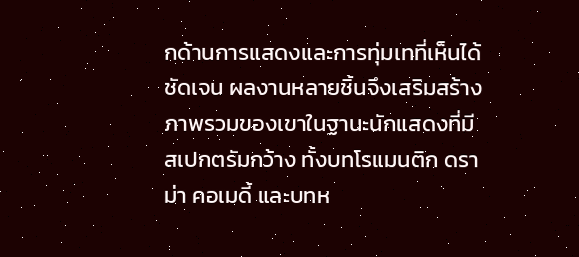กด้านการแสดงและการทุ่มเทที่เห็นได้ชัดเจน ผลงานหลายชิ้นจึงเสริมสร้างภาพรวมของเขาในฐานะนักแสดงที่มีสเปกตรัมกว้าง ทั้งบทโรแมนติก ดราม่า คอเมดี้ และบทห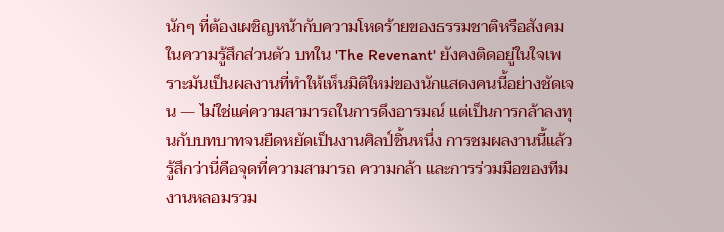นักๆ ที่ต้องเผชิญหน้ากับความโหดร้ายของธรรมชาติหรือสังคม
ในความรู้สึกส่วนตัว บทใน 'The Revenant' ยังคงติดอยู่ในใจเพราะมันเป็นผลงานที่ทำให้เห็นมิติใหม่ของนักแสดงคนนี้อย่างชัดเจน — ไม่ใช่แค่ความสามารถในการดึงอารมณ์ แต่เป็นการกล้าลงทุนกับบทบาทจนยืดหยัดเป็นงานศิลป์ชิ้นหนึ่ง การชมผลงานนี้แล้วรู้สึกว่านี่คือจุดที่ความสามารถ ความกล้า และการร่วมมือของทีมงานหลอมรวม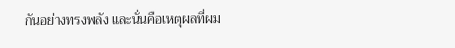กันอย่างทรงพลัง และนั่นคือเหตุผลที่ผม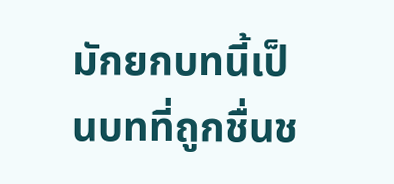มักยกบทนี้เป็นบทที่ถูกชื่นช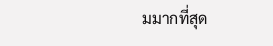มมากที่สุด